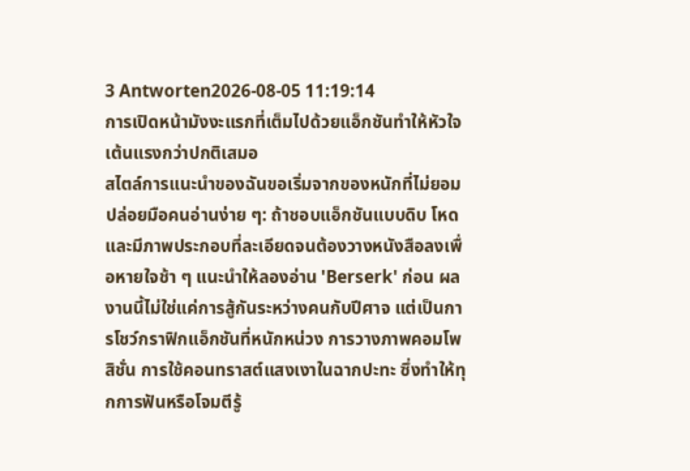3 Antworten2026-08-05 11:19:14
การเปิดหน้ามังงะแรกที่เต็มไปด้วยแอ็กชันทำให้หัวใจเต้นแรงกว่าปกติเสมอ
สไตล์การแนะนำของฉันขอเริ่มจากของหนักที่ไม่ยอมปล่อยมือคนอ่านง่าย ๆ: ถ้าชอบแอ็กชันแบบดิบ โหด และมีภาพประกอบที่ละเอียดจนต้องวางหนังสือลงเพื่อหายใจช้า ๆ แนะนำให้ลองอ่าน 'Berserk' ก่อน ผลงานนี้ไม่ใช่แค่การสู้กันระหว่างคนกับปีศาจ แต่เป็นการโชว์กราฟิกแอ็กชันที่หนักหน่วง การวางภาพคอมโพสิชั่น การใช้คอนทราสต์แสงเงาในฉากปะทะ ซึ่งทำให้ทุกการฟันหรือโจมตีรู้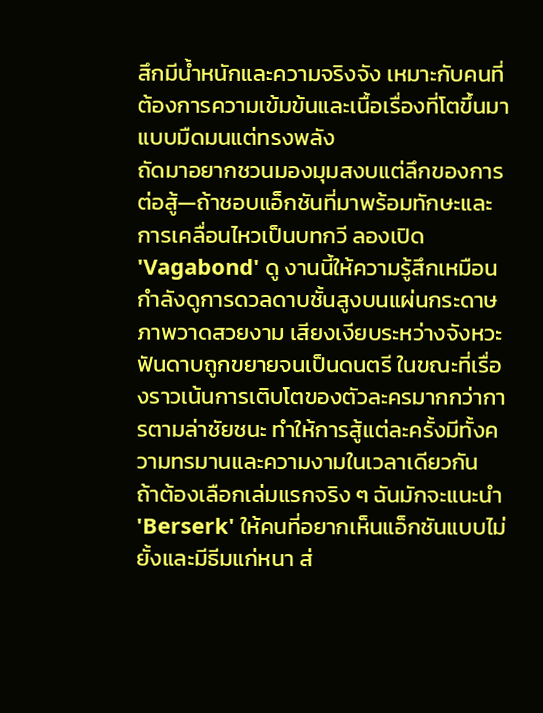สึกมีน้ำหนักและความจริงจัง เหมาะกับคนที่ต้องการความเข้มข้นและเนื้อเรื่องที่โตขึ้นมาแบบมืดมนแต่ทรงพลัง
ถัดมาอยากชวนมองมุมสงบแต่ลึกของการต่อสู้—ถ้าชอบแอ็กชันที่มาพร้อมทักษะและการเคลื่อนไหวเป็นบทกวี ลองเปิด 'Vagabond' ดู งานนี้ให้ความรู้สึกเหมือนกำลังดูการดวลดาบชั้นสูงบนแผ่นกระดาษ ภาพวาดสวยงาม เสียงเงียบระหว่างจังหวะฟันดาบถูกขยายจนเป็นดนตรี ในขณะที่เรื่องราวเน้นการเติบโตของตัวละครมากกว่าการตามล่าชัยชนะ ทำให้การสู้แต่ละครั้งมีทั้งความทรมานและความงามในเวลาเดียวกัน
ถ้าต้องเลือกเล่มแรกจริง ๆ ฉันมักจะแนะนำ 'Berserk' ให้คนที่อยากเห็นแอ็กชันแบบไม่ยั้งและมีธีมแก่หนา ส่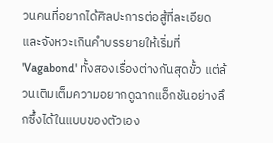วนคนที่อยากได้ศิลปะการต่อสู้ที่ละเอียดและจังหวะเกินคำบรรยายให้เริ่มที่ 'Vagabond' ทั้งสองเรื่องต่างกันสุดขั้ว แต่ล้วนเติมเต็มความอยากดูฉากแอ็กชันอย่างลึกซึ้งได้ในแบบของตัวเอง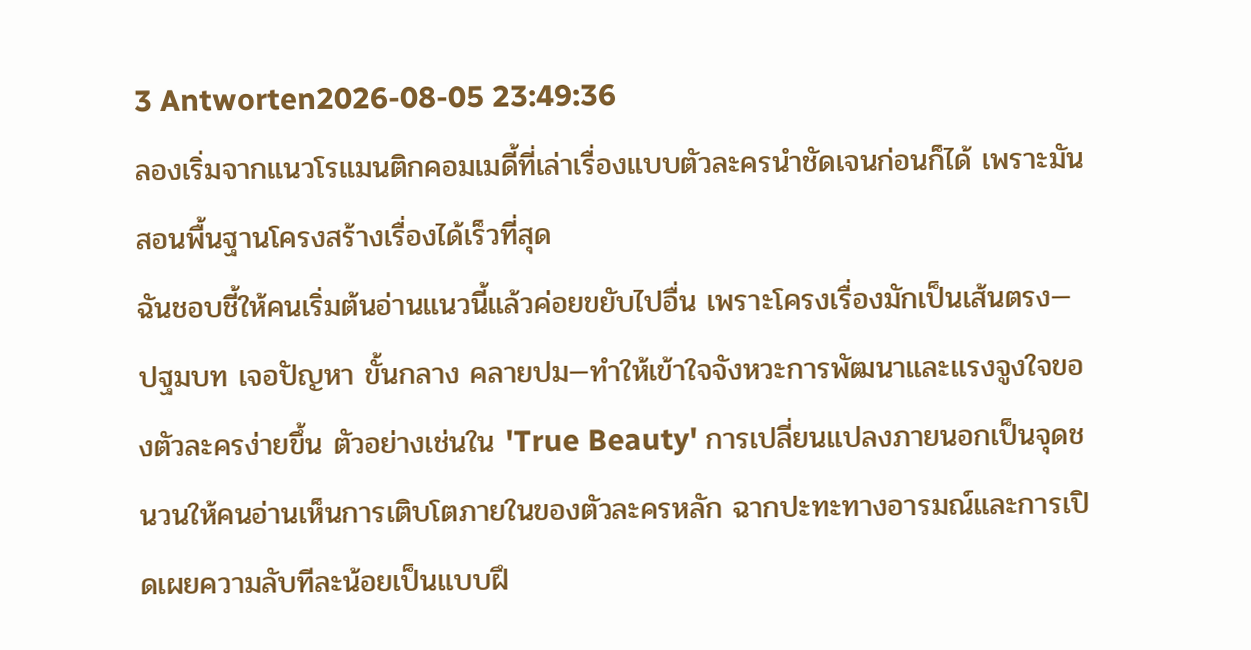3 Antworten2026-08-05 23:49:36
ลองเริ่มจากแนวโรแมนติกคอมเมดี้ที่เล่าเรื่องแบบตัวละครนำชัดเจนก่อนก็ได้ เพราะมันสอนพื้นฐานโครงสร้างเรื่องได้เร็วที่สุด
ฉันชอบชี้ให้คนเริ่มต้นอ่านแนวนี้แล้วค่อยขยับไปอื่น เพราะโครงเรื่องมักเป็นเส้นตรง—ปฐมบท เจอปัญหา ขั้นกลาง คลายปม—ทำให้เข้าใจจังหวะการพัฒนาและแรงจูงใจของตัวละครง่ายขึ้น ตัวอย่างเช่นใน 'True Beauty' การเปลี่ยนแปลงภายนอกเป็นจุดชนวนให้คนอ่านเห็นการเติบโตภายในของตัวละครหลัก ฉากปะทะทางอารมณ์และการเปิดเผยความลับทีละน้อยเป็นแบบฝึ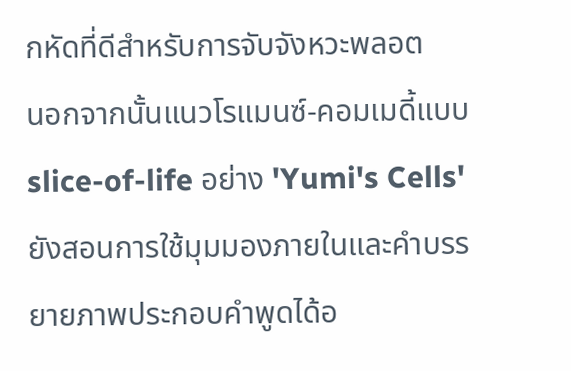กหัดที่ดีสำหรับการจับจังหวะพลอต
นอกจากนั้นแนวโรแมนซ์-คอมเมดี้แบบ slice-of-life อย่าง 'Yumi's Cells' ยังสอนการใช้มุมมองภายในและคำบรรยายภาพประกอบคำพูดได้อ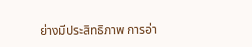ย่างมีประสิทธิภาพ การอ่า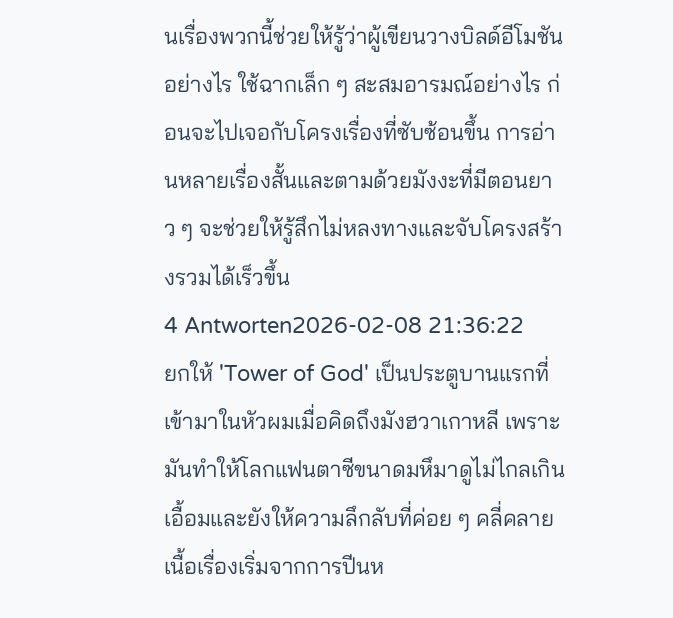นเรื่องพวกนี้ช่วยให้รู้ว่าผู้เขียนวางบิลด์อีโมชันอย่างไร ใช้ฉากเล็ก ๆ สะสมอารมณ์อย่างไร ก่อนจะไปเจอกับโครงเรื่องที่ซับซ้อนขึ้น การอ่านหลายเรื่องสั้นและตามด้วยมังงะที่มีตอนยาว ๆ จะช่วยให้รู้สึกไม่หลงทางและจับโครงสร้างรวมได้เร็วขึ้น
4 Antworten2026-02-08 21:36:22
ยกให้ 'Tower of God' เป็นประตูบานแรกที่เข้ามาในหัวผมเมื่อคิดถึงมังฮวาเกาหลี เพราะมันทำให้โลกแฟนตาซีขนาดมหึมาดูไม่ไกลเกินเอื้อมและยังให้ความลึกลับที่ค่อย ๆ คลี่คลาย
เนื้อเรื่องเริ่มจากการปีนห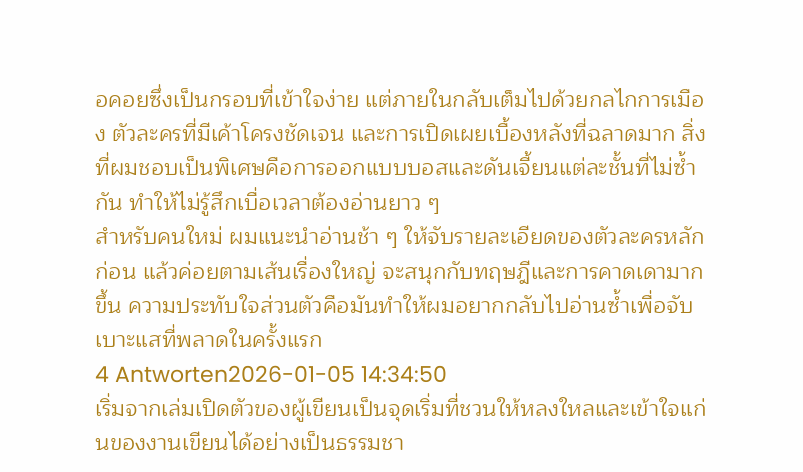อคอยซึ่งเป็นกรอบที่เข้าใจง่าย แต่ภายในกลับเต็มไปด้วยกลไกการเมือง ตัวละครที่มีเค้าโครงชัดเจน และการเปิดเผยเบื้องหลังที่ฉลาดมาก สิ่งที่ผมชอบเป็นพิเศษคือการออกแบบบอสและดันเจี้ยนแต่ละชั้นที่ไม่ซ้ำกัน ทำให้ไม่รู้สึกเบื่อเวลาต้องอ่านยาว ๆ
สำหรับคนใหม่ ผมแนะนำอ่านช้า ๆ ให้จับรายละเอียดของตัวละครหลักก่อน แล้วค่อยตามเส้นเรื่องใหญ่ จะสนุกกับทฤษฎีและการคาดเดามากขึ้น ความประทับใจส่วนตัวคือมันทำให้ผมอยากกลับไปอ่านซ้ำเพื่อจับเบาะแสที่พลาดในครั้งแรก
4 Antworten2026-01-05 14:34:50
เริ่มจากเล่มเปิดตัวของผู้เขียนเป็นจุดเริ่มที่ชวนให้หลงใหลและเข้าใจแก่นของงานเขียนได้อย่างเป็นธรรมชา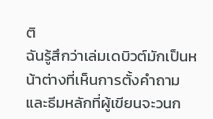ติ
ฉันรู้สึกว่าเล่มเดบิวต์มักเป็นหน้าต่างที่เห็นการตั้งคำถามและธีมหลักที่ผู้เขียนจะวนก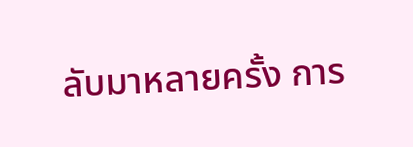ลับมาหลายครั้ง การ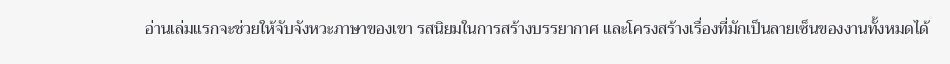อ่านเล่มแรกจะช่วยให้จับจังหวะภาษาของเขา รสนิยมในการสร้างบรรยากาศ และโครงสร้างเรื่องที่มักเป็นลายเซ็นของงานทั้งหมดได้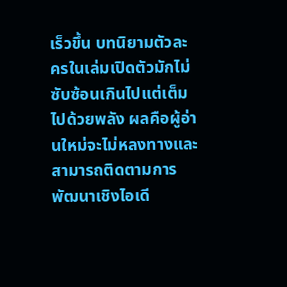เร็วขึ้น บทนิยามตัวละครในเล่มเปิดตัวมักไม่ซับซ้อนเกินไปแต่เต็มไปด้วยพลัง ผลคือผู้อ่านใหม่จะไม่หลงทางและสามารถติดตามการพัฒนาเชิงไอเดี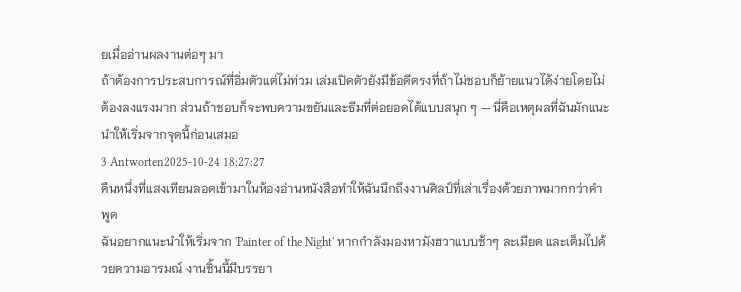ยเมื่ออ่านผลงานต่อๆ มา
ถ้าต้องการประสบการณ์ที่อิ่มตัวแต่ไม่ท่วม เล่มเปิดตัวยังมีข้อดีตรงที่ถ้าไม่ชอบก็ย้ายแนวได้ง่ายโดยไม่ต้องลงแรงมาก ส่วนถ้าชอบก็จะพบความขยันและธีมที่ต่อยอดได้แบบสนุก ๆ — นี่คือเหตุผลที่ฉันมักแนะนำให้เริ่มจากจุดนี้ก่อนเสมอ
3 Antworten2025-10-24 18:27:27
คืนหนึ่งที่แสงเทียนลอดเข้ามาในห้องอ่านหนังสือทำให้ฉันนึกถึงงานศิลป์ที่เล่าเรื่องด้วยภาพมากกว่าคำพูด
ฉันอยากแนะนำให้เริ่มจาก 'Painter of the Night' หากกำลังมองหามังฮวาแบบช้าๆ ละเมียด และเต็มไปด้วยความอารมณ์ งานชิ้นนี้มีบรรยา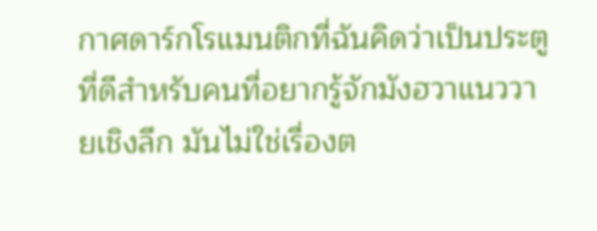กาศดาร์กโรแมนติกที่ฉันคิดว่าเป็นประตูที่ดีสำหรับคนที่อยากรู้จักมังฮวาแนววายเชิงลึก มันไม่ใช่เรื่องต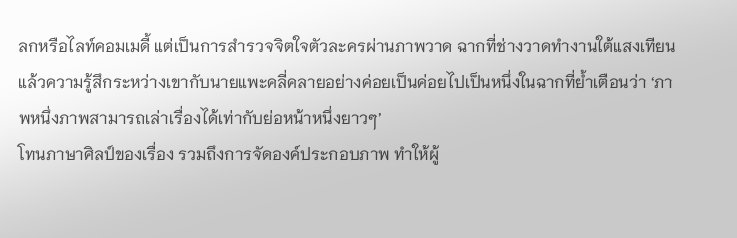ลกหรือไลท์คอมเมดี้ แต่เป็นการสำรวจจิตใจตัวละครผ่านภาพวาด ฉากที่ช่างวาดทำงานใต้แสงเทียนแล้วความรู้สึกระหว่างเขากับนายแพะคลี่คลายอย่างค่อยเป็นค่อยไปเป็นหนึ่งในฉากที่ย้ำเตือนว่า ‘ภาพหนึ่งภาพสามารถเล่าเรื่องได้เท่ากับย่อหน้าหนึ่งยาวๆ’
โทนภาษาศิลป์ของเรื่อง รวมถึงการจัดองค์ประกอบภาพ ทำให้ผู้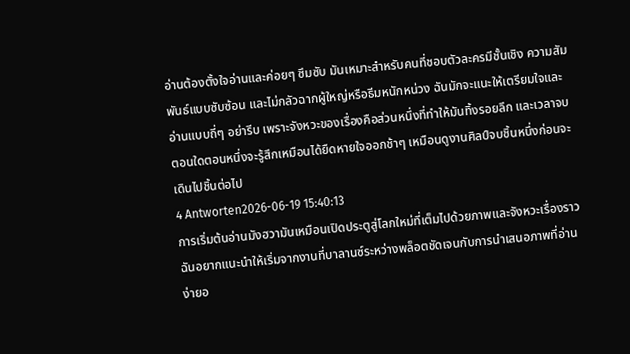อ่านต้องตั้งใจอ่านและค่อยๆ ซึมซับ มันเหมาะสำหรับคนที่ชอบตัวละครมีชั้นเชิง ความสัมพันธ์แบบซับซ้อน และไม่กลัวฉากผู้ใหญ่หรือธีมหนักหน่วง ฉันมักจะแนะให้เตรียมใจและอ่านแบบถี่ๆ อย่ารีบ เพราะจังหวะของเรื่องคือส่วนหนึ่งที่ทำให้มันทิ้งรอยลึก และเวลาจบตอนใดตอนหนึ่งจะรู้สึกเหมือนได้ยืดหายใจออกช้าๆ เหมือนดูงานศิลป์จบชิ้นหนึ่งก่อนจะเดินไปชิ้นต่อไป
4 Antworten2026-06-19 15:40:13
การเริ่มต้นอ่านมังฮวามันเหมือนเปิดประตูสู่โลกใหม่ที่เต็มไปด้วยภาพและจังหวะเรื่องราว
ฉันอยากแนะนำให้เริ่มจากงานที่บาลานซ์ระหว่างพล็อตชัดเจนกับการนำเสนอภาพที่อ่านง่ายอ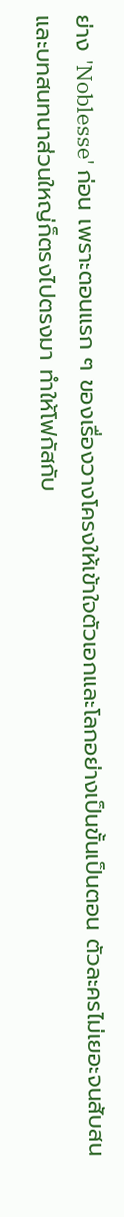ย่าง 'Noblesse' ก่อน เพราะตอนแรก ๆ ของเรื่องวางโครงให้เข้าใจตัวเอกและโลกอย่างเป็นขั้นเป็นตอน ตัวละครไม่เยอะจนสับสน และบทสนทนาส่วนใหญ่ก็ตรงไปตรงมา ทำให้โฟกัสกับ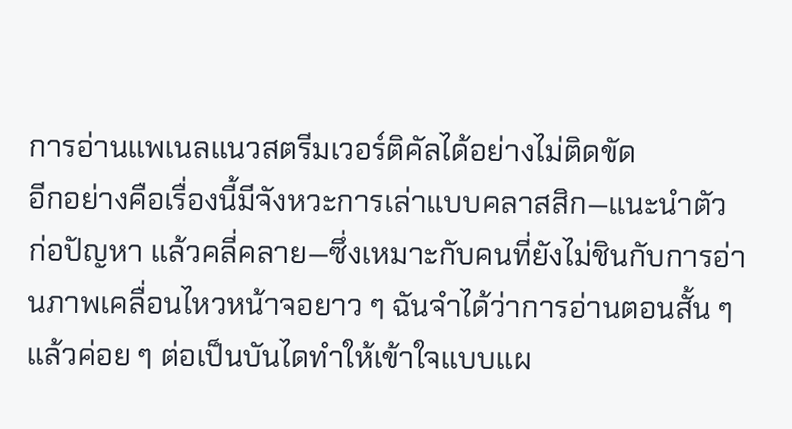การอ่านแพเนลแนวสตรีมเวอร์ติคัลได้อย่างไม่ติดขัด
อีกอย่างคือเรื่องนี้มีจังหวะการเล่าแบบคลาสสิก—แนะนำตัว ก่อปัญหา แล้วคลี่คลาย—ซึ่งเหมาะกับคนที่ยังไม่ชินกับการอ่านภาพเคลื่อนไหวหน้าจอยาว ๆ ฉันจำได้ว่าการอ่านตอนสั้น ๆ แล้วค่อย ๆ ต่อเป็นบันไดทำให้เข้าใจแบบแผ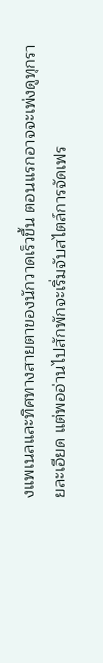งแพเนลและทิศทางสายตาของนักวาดเร็วขึ้น ตอนแรกอาจจะเพ่งดูทุกรายละเอียด แต่พออ่านไปสักพักจะเริ่มจับสไตล์การจัดเฟร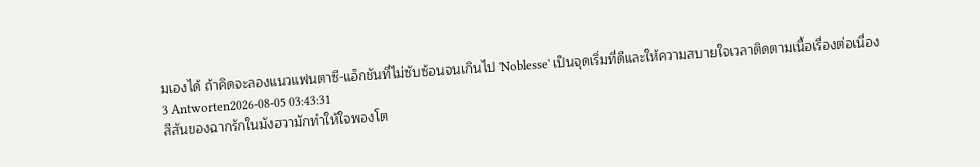มเองได้ ถ้าคิดจะลองแนวแฟนตาซี-แอ็กชันที่ไม่ซับซ้อนจนเกินไป 'Noblesse' เป็นจุดเริ่มที่ดีและให้ความสบายใจเวลาติดตามเนื้อเรื่องต่อเนื่อง
3 Antworten2026-08-05 03:43:31
สีสันของฉากรักในมังฮวามักทำให้ใจพองโต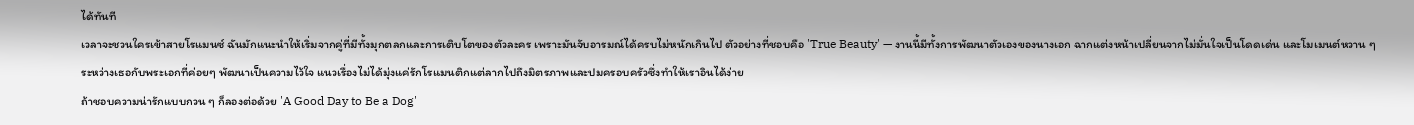ได้ทันที
เวลาจะชวนใครเข้าสายโรแมนซ์ ฉันมักแนะนำให้เริ่มจากคู่ที่มีทั้งมุกตลกและการเติบโตของตัวละคร เพราะมันจับอารมณ์ได้ครบไม่หนักเกินไป ตัวอย่างที่ชอบคือ 'True Beauty' — งานนี้มีทั้งการพัฒนาตัวเองของนางเอก ฉากแต่งหน้าเปลี่ยนจากไม่มั่นใจเป็นโดดเด่น และโมเมนต์หวาน ๆ ระหว่างเธอกับพระเอกที่ค่อยๆ พัฒนาเป็นความไว้ใจ แนวเรื่องไม่ได้มุ่งแค่รักโรแมนติกแต่ลากไปถึงมิตรภาพและปมครอบครัวซึ่งทำให้เราอินได้ง่าย
ถ้าชอบความน่ารักแบบกวน ๆ ก็ลองต่อด้วย 'A Good Day to Be a Dog'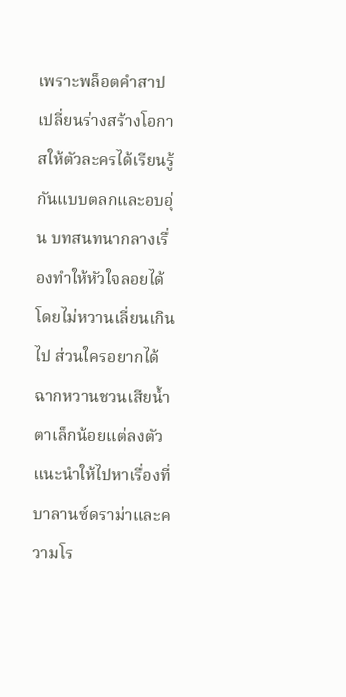เพราะพล็อตคำสาปเปลี่ยนร่างสร้างโอกาสให้ตัวละครได้เรียนรู้กันแบบตลกและอบอุ่น บทสนทนากลางเรื่องทำให้หัวใจลอยได้โดยไม่หวานเลี่ยนเกินไป ส่วนใครอยากได้ฉากหวานชวนเสียน้ำตาเล็กน้อยแต่ลงตัว แนะนำให้ไปหาเรื่องที่บาลานซ์ดราม่าและความโร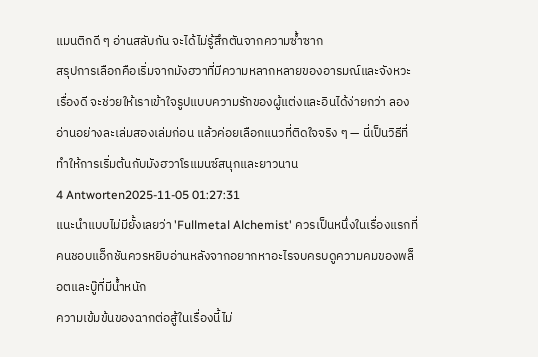แมนติกดี ๆ อ่านสลับกัน จะได้ไม่รู้สึกตันจากความซ้ำซาก
สรุปการเลือกคือเริ่มจากมังฮวาที่มีความหลากหลายของอารมณ์และจังหวะเรื่องดี จะช่วยให้เราเข้าใจรูปแบบความรักของผู้แต่งและอินได้ง่ายกว่า ลองอ่านอย่างละเล่มสองเล่มก่อน แล้วค่อยเลือกแนวที่ติดใจจริง ๆ — นี่เป็นวิธีที่ทำให้การเริ่มต้นกับมังฮวาโรแมนซ์สนุกและยาวนาน
4 Antworten2025-11-05 01:27:31
แนะนำแบบไม่มียั้งเลยว่า 'Fullmetal Alchemist' ควรเป็นหนึ่งในเรื่องแรกที่คนชอบแอ็กชันควรหยิบอ่านหลังจากอยากหาอะไรจบครบดูความคมของพล็อตและบู๊ที่มีน้ำหนัก
ความเข้มข้นของฉากต่อสู้ในเรื่องนี้ไม่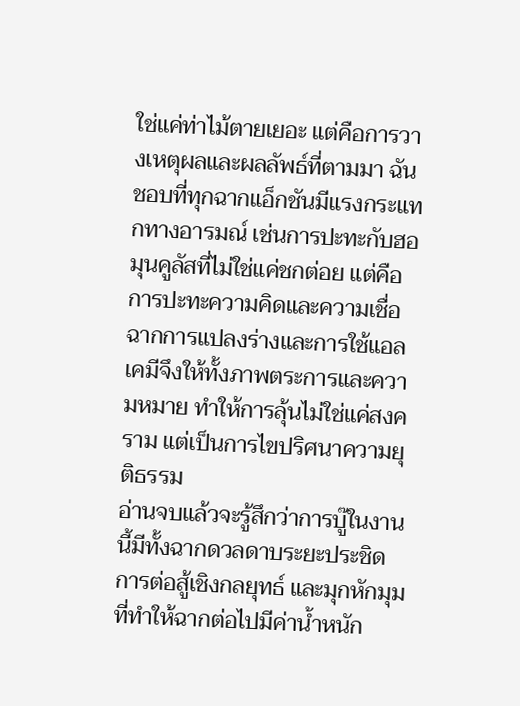ใช่แค่ท่าไม้ตายเยอะ แต่คือการวางเหตุผลและผลลัพธ์ที่ตามมา ฉันชอบที่ทุกฉากแอ็กชันมีแรงกระแทกทางอารมณ์ เช่นการปะทะกับฮอมุนคูลัสที่ไม่ใช่แค่ชกต่อย แต่คือการปะทะความคิดและความเชื่อ ฉากการแปลงร่างและการใช้แอลเคมีจึงให้ทั้งภาพตระการและความหมาย ทำให้การลุ้นไม่ใช่แค่สงคราม แต่เป็นการไขปริศนาความยุติธรรม
อ่านจบแล้วจะรู้สึกว่าการบู๊ในงานนี้มีทั้งฉากดวลดาบระยะประชิด การต่อสู้เชิงกลยุทธ์ และมุกหักมุมที่ทำให้ฉากต่อไปมีค่าน้ำหนัก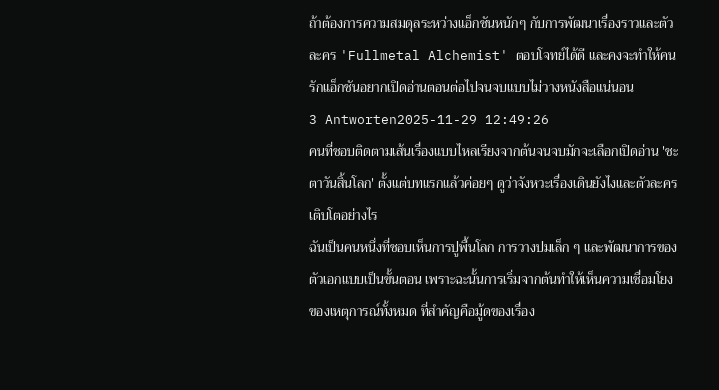ถ้าต้องการความสมดุลระหว่างแอ็กชันหนักๆ กับการพัฒนาเรื่องราวและตัวละคร 'Fullmetal Alchemist' ตอบโจทย์ได้ดี และคงจะทำให้คนรักแอ็กชันอยากเปิดอ่านตอนต่อไปจนจบแบบไม่วางหนังสือแน่นอน
3 Antworten2025-11-29 12:49:26
คนที่ชอบติดตามเส้นเรื่องแบบไหลเรียงจากต้นจนจบมักจะเลือกเปิดอ่าน 'ชะตาวันสิ้นโลก' ตั้งแต่บทแรกแล้วค่อยๆ ดูว่าจังหวะเรื่องเดินยังไงและตัวละครเติบโตอย่างไร
ฉันเป็นคนหนึ่งที่ชอบเห็นการปูพื้นโลก การวางปมเล็ก ๆ และพัฒนาการของตัวเอกแบบเป็นขั้นตอน เพราะฉะนั้นการเริ่มจากต้นทำให้เห็นความเชื่อมโยงของเหตุการณ์ทั้งหมด ที่สำคัญคือมู้ดของเรื่อง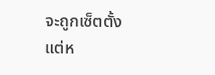จะถูกเซ็ตตั้งแต่ห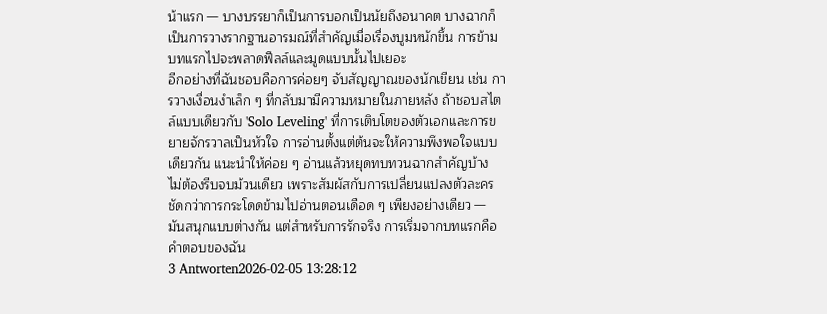น้าแรก — บางบรรยาก็เป็นการบอกเป็นนัยถึงอนาคต บางฉากก็เป็นการวางรากฐานอารมณ์ที่สำคัญเมื่อเรื่องบูมหนักขึ้น การข้ามบทแรกไปจะพลาดฟีลล์และมูดแบบนั้นไปเยอะ
อีกอย่างที่ฉันชอบคือการค่อยๆ จับสัญญาณของนักเขียน เช่น การวางเงื่อนงำเล็ก ๆ ที่กลับมามีความหมายในภายหลัง ถ้าชอบสไตล์แบบเดียวกับ 'Solo Leveling' ที่การเติบโตของตัวเอกและการขยายจักรวาลเป็นหัวใจ การอ่านตั้งแต่ต้นจะให้ความพึงพอใจแบบเดียวกัน แนะนำให้ค่อย ๆ อ่านแล้วหยุดทบทวนฉากสำคัญบ้าง ไม่ต้องรีบจบม้วนเดียว เพราะสัมผัสกับการเปลี่ยนแปลงตัวละครชัดกว่าการกระโดดข้ามไปอ่านตอนเดือด ๆ เพียงอย่างเดียว — มันสนุกแบบต่างกัน แต่สำหรับการรักจริง การเริ่มจากบทแรกคือคำตอบของฉัน
3 Antworten2026-02-05 13:28:12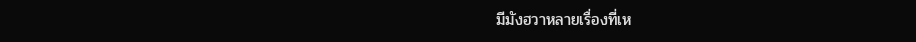มีมังฮวาหลายเรื่องที่เห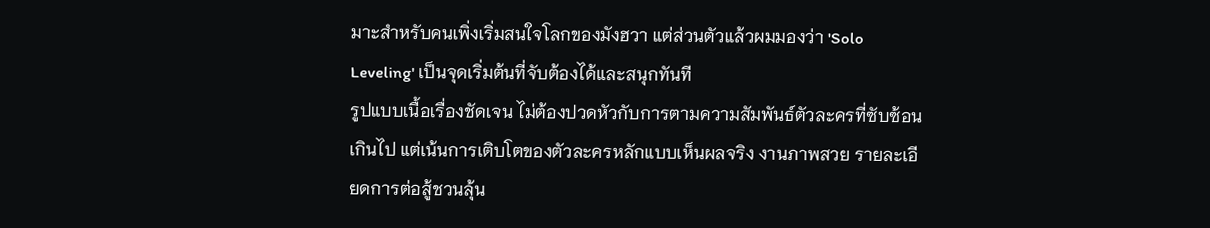มาะสำหรับคนเพิ่งเริ่มสนใจโลกของมังฮวา แต่ส่วนตัวแล้วผมมองว่า 'Solo Leveling' เป็นจุดเริ่มต้นที่จับต้องได้และสนุกทันที
รูปแบบเนื้อเรื่องชัดเจน ไม่ต้องปวดหัวกับการตามความสัมพันธ์ตัวละครที่ซับซ้อนเกินไป แต่เน้นการเติบโตของตัวละครหลักแบบเห็นผลจริง งานภาพสวย รายละเอียดการต่อสู้ชวนลุ้น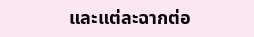และแต่ละฉากต่อ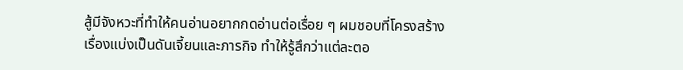สู้มีจังหวะที่ทำให้คนอ่านอยากกดอ่านต่อเรื่อย ๆ ผมชอบที่โครงสร้างเรื่องแบ่งเป็นดันเจี้ยนและภารกิจ ทำให้รู้สึกว่าแต่ละตอ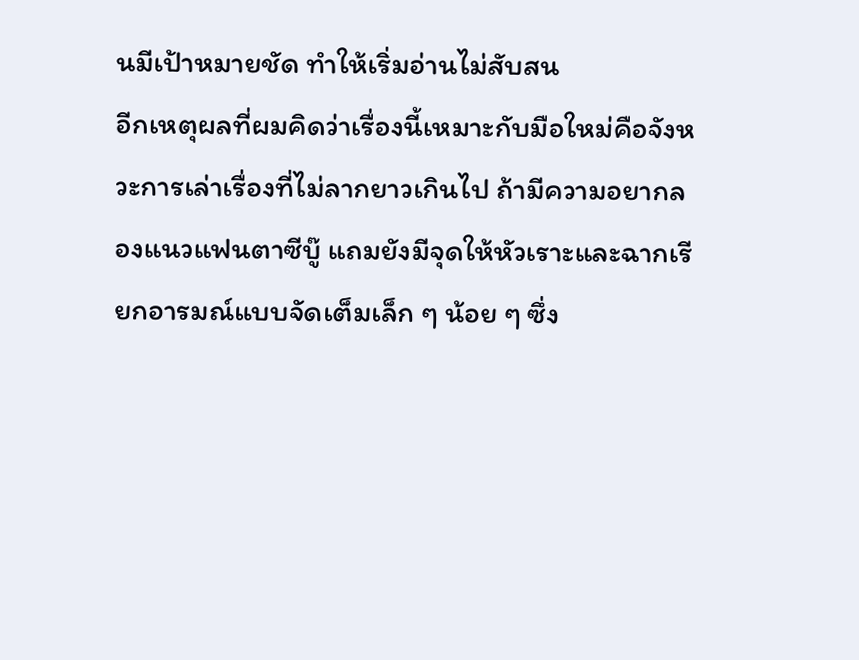นมีเป้าหมายชัด ทำให้เริ่มอ่านไม่สับสน
อีกเหตุผลที่ผมคิดว่าเรื่องนี้เหมาะกับมือใหม่คือจังหวะการเล่าเรื่องที่ไม่ลากยาวเกินไป ถ้ามีความอยากลองแนวแฟนตาซีบู๊ แถมยังมีจุดให้หัวเราะและฉากเรียกอารมณ์แบบจัดเต็มเล็ก ๆ น้อย ๆ ซึ่ง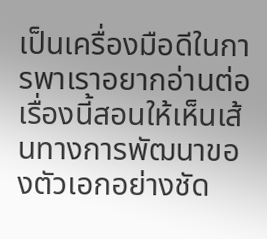เป็นเครื่องมือดีในการพาเราอยากอ่านต่อ เรื่องนี้สอนให้เห็นเส้นทางการพัฒนาของตัวเอกอย่างชัด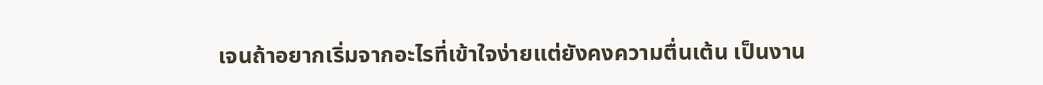เจนถ้าอยากเริ่มจากอะไรที่เข้าใจง่ายแต่ยังคงความตื่นเต้น เป็นงาน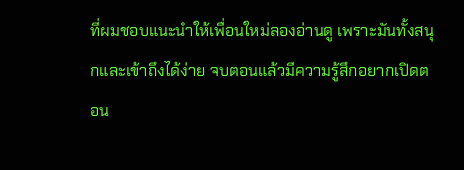ที่ผมชอบแนะนำให้เพื่อนใหม่ลองอ่านดู เพราะมันทั้งสนุกและเข้าถึงได้ง่าย จบตอนแล้วมีความรู้สึกอยากเปิดตอน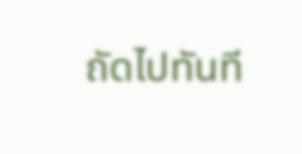ถัดไปทันที